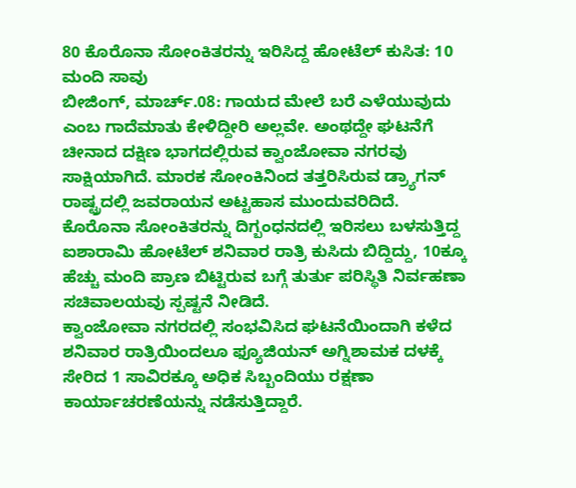80 ಕೊರೊನಾ ಸೋಂಕಿತರನ್ನು ಇರಿಸಿದ್ದ ಹೋಟೆಲ್ ಕುಸಿತ: 10 ಮಂದಿ ಸಾವು
ಬೀಜಿಂಗ್, ಮಾರ್ಚ್.08: ಗಾಯದ ಮೇಲೆ ಬರೆ ಎಳೆಯುವುದು ಎಂಬ ಗಾದೆಮಾತು ಕೇಳಿದ್ದೀರಿ ಅಲ್ಲವೇ. ಅಂಥದ್ದೇ ಘಟನೆಗೆ ಚೀನಾದ ದಕ್ಷಿಣ ಭಾಗದಲ್ಲಿರುವ ಕ್ವಾಂಜೋವಾ ನಗರವು ಸಾಕ್ಷಿಯಾಗಿದೆ. ಮಾರಕ ಸೋಂಕಿನಿಂದ ತತ್ತರಿಸಿರುವ ಡ್ರ್ಯಾಗನ್ ರಾಷ್ಟ್ರದಲ್ಲಿ ಜವರಾಯನ ಅಟ್ಟಹಾಸ ಮುಂದುವರಿದಿದೆ.
ಕೊರೊನಾ ಸೋಂಕಿತರನ್ನು ದಿಗ್ಬಂಧನದಲ್ಲಿ ಇರಿಸಲು ಬಳಸುತ್ತಿದ್ದ ಐಶಾರಾಮಿ ಹೋಟೆಲ್ ಶನಿವಾರ ರಾತ್ರಿ ಕುಸಿದು ಬಿದ್ದಿದ್ದು, 10ಕ್ಕೂ ಹೆಚ್ಚು ಮಂದಿ ಪ್ರಾಣ ಬಿಟ್ಟಿರುವ ಬಗ್ಗೆ ತುರ್ತು ಪರಿಸ್ಥಿತಿ ನಿರ್ವಹಣಾ ಸಚಿವಾಲಯವು ಸ್ಪಷ್ಟನೆ ನೀಡಿದೆ.
ಕ್ವಾಂಜೋವಾ ನಗರದಲ್ಲಿ ಸಂಭವಿಸಿದ ಘಟನೆಯಿಂದಾಗಿ ಕಳೆದ ಶನಿವಾರ ರಾತ್ರಿಯಿಂದಲೂ ಫ್ಯೂಜಿಯನ್ ಅಗ್ನಿಶಾಮಕ ದಳಕ್ಕೆ ಸೇರಿದ 1 ಸಾವಿರಕ್ಕೂ ಅಧಿಕ ಸಿಬ್ಬಂದಿಯು ರಕ್ಷಣಾ ಕಾರ್ಯಾಚರಣೆಯನ್ನು ನಡೆಸುತ್ತಿದ್ದಾರೆ.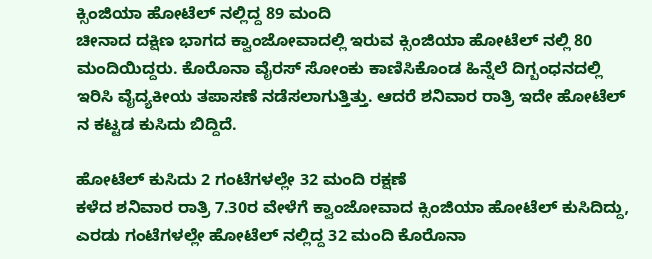ಕ್ಸಿಂಜಿಯಾ ಹೋಟೆಲ್ ನಲ್ಲಿದ್ದ 89 ಮಂದಿ
ಚೀನಾದ ದಕ್ಷಿಣ ಭಾಗದ ಕ್ವಾಂಜೋವಾದಲ್ಲಿ ಇರುವ ಕ್ಸಿಂಜಿಯಾ ಹೋಟೆಲ್ ನಲ್ಲಿ 80 ಮಂದಿಯಿದ್ದರು. ಕೊರೊನಾ ವೈರಸ್ ಸೋಂಕು ಕಾಣಿಸಿಕೊಂಡ ಹಿನ್ನೆಲೆ ದಿಗ್ಬಂಧನದಲ್ಲಿ ಇರಿಸಿ ವೈದ್ಯಕೀಯ ತಪಾಸಣೆ ನಡೆಸಲಾಗುತ್ತಿತ್ತು. ಆದರೆ ಶನಿವಾರ ರಾತ್ರಿ ಇದೇ ಹೋಟೆಲ್ ನ ಕಟ್ಟಡ ಕುಸಿದು ಬಿದ್ದಿದೆ.

ಹೋಟೆಲ್ ಕುಸಿದು 2 ಗಂಟೆಗಳಲ್ಲೇ 32 ಮಂದಿ ರಕ್ಷಣೆ
ಕಳೆದ ಶನಿವಾರ ರಾತ್ರಿ 7.30ರ ವೇಳೆಗೆ ಕ್ವಾಂಜೋವಾದ ಕ್ಸಿಂಜಿಯಾ ಹೋಟೆಲ್ ಕುಸಿದಿದ್ದು, ಎರಡು ಗಂಟೆಗಳಲ್ಲೇ ಹೋಟೆಲ್ ನಲ್ಲಿದ್ದ 32 ಮಂದಿ ಕೊರೊನಾ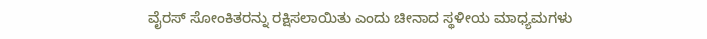ವೈರಸ್ ಸೋಂಕಿತರನ್ನು ರಕ್ಷಿಸಲಾಯಿತು ಎಂದು ಚೀನಾದ ಸ್ಥಳೀಯ ಮಾಧ್ಯಮಗಳು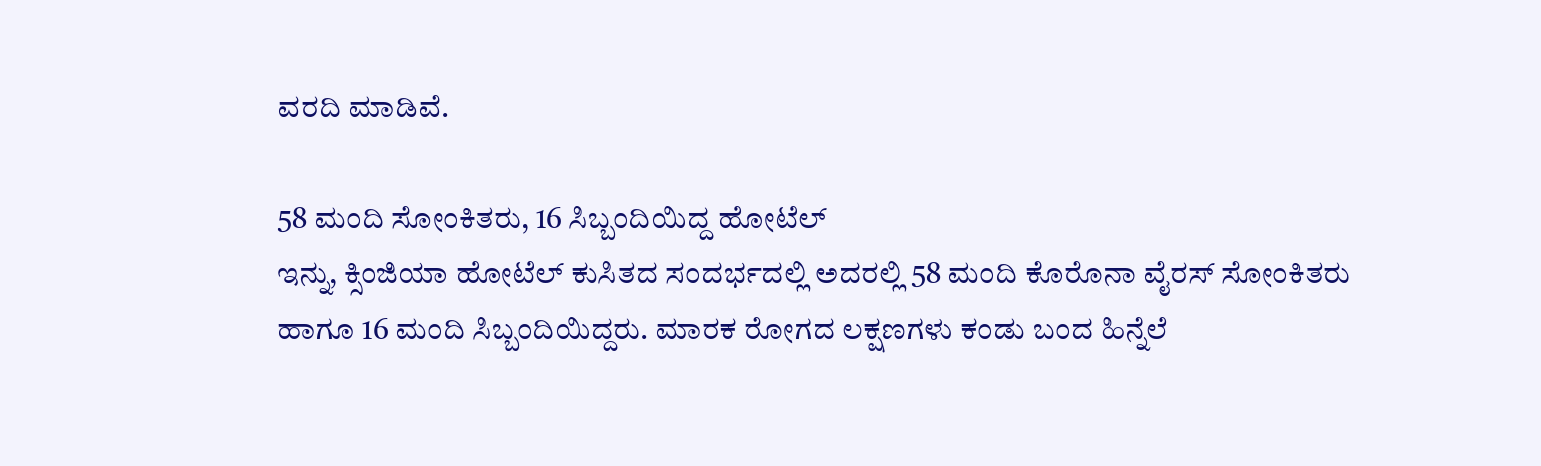ವರದಿ ಮಾಡಿವೆ.

58 ಮಂದಿ ಸೋಂಕಿತರು, 16 ಸಿಬ್ಬಂದಿಯಿದ್ದ ಹೋಟೆಲ್
ಇನ್ನು, ಕ್ಸಿಂಜಿಯಾ ಹೋಟೆಲ್ ಕುಸಿತದ ಸಂದರ್ಭದಲ್ಲಿ ಅದರಲ್ಲಿ 58 ಮಂದಿ ಕೊರೊನಾ ವೈರಸ್ ಸೋಂಕಿತರು ಹಾಗೂ 16 ಮಂದಿ ಸಿಬ್ಬಂದಿಯಿದ್ದರು. ಮಾರಕ ರೋಗದ ಲಕ್ಷಣಗಳು ಕಂಡು ಬಂದ ಹಿನ್ನೆಲೆ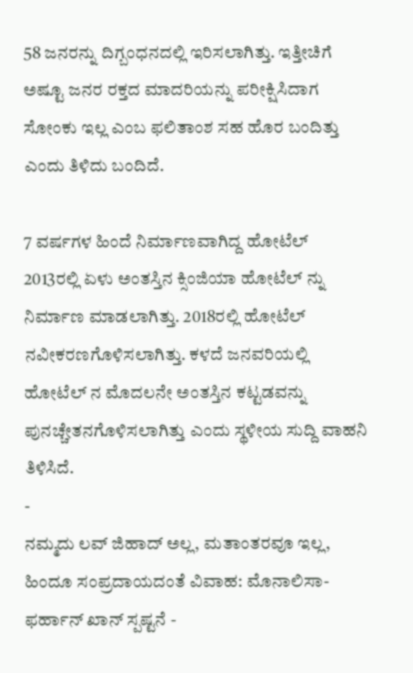58 ಜನರನ್ನು ದಿಗ್ಬಂಧನದಲ್ಲಿ ಇರಿಸಲಾಗಿತ್ತು. ಇತ್ತೀಚಿಗೆ ಅಷ್ಟೂ ಜನರ ರಕ್ತದ ಮಾದರಿಯನ್ನು ಪರೀಕ್ಷಿಸಿದಾಗ ಸೋಂಕು ಇಲ್ಲ ಎಂಬ ಫಲಿತಾಂಶ ಸಹ ಹೊರ ಬಂದಿತ್ತು ಎಂದು ತಿಳಿದು ಬಂದಿದೆ.

7 ವರ್ಷಗಳ ಹಿಂದೆ ನಿರ್ಮಾಣವಾಗಿದ್ದ ಹೋಟೆಲ್
2013ರಲ್ಲಿ ಏಳು ಅಂತಸ್ತಿನ ಕ್ಸಿಂಜಿಯಾ ಹೋಟೆಲ್ ನ್ನು ನಿರ್ಮಾಣ ಮಾಡಲಾಗಿತ್ತು. 2018ರಲ್ಲಿ ಹೋಟೆಲ್ ನವೀಕರಣಗೊಳಿಸಲಾಗಿತ್ತು. ಕಳದೆ ಜನವರಿಯಲ್ಲಿ ಹೋಟೆಲ್ ನ ಮೊದಲನೇ ಅಂತಸ್ತಿನ ಕಟ್ಟಡವನ್ನು ಪುನಚ್ಚೇತನಗೊಳಿಸಲಾಗಿತ್ತು ಎಂದು ಸ್ಥಳೀಯ ಸುದ್ದಿ ವಾಹನಿ ತಿಳಿಸಿದೆ.
-
ನಮ್ಮದು ಲವ್ ಜಿಹಾದ್ ಅಲ್ಲ, ಮತಾಂತರವೂ ಇಲ್ಲ, ಹಿಂದೂ ಸಂಪ್ರದಾಯದಂತೆ ವಿವಾಹ: ಮೊನಾಲಿಸಾ-ಫರ್ಹಾನ್ ಖಾನ್ ಸ್ಪಷ್ಟನೆ -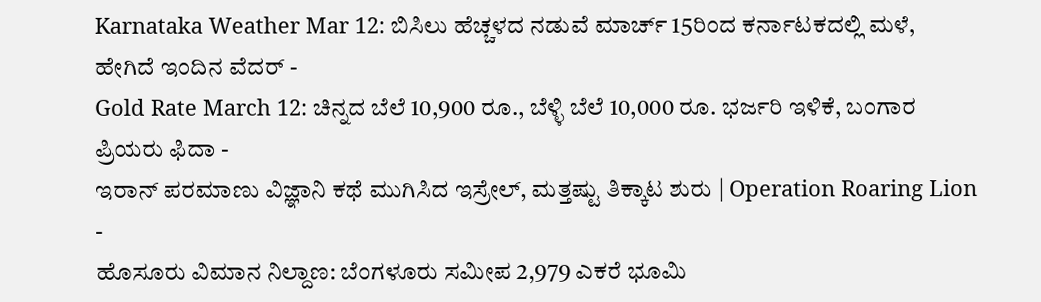Karnataka Weather Mar 12: ಬಿಸಿಲು ಹೆಚ್ಚಳದ ನಡುವೆ ಮಾರ್ಚ್ 15ರಿಂದ ಕರ್ನಾಟಕದಲ್ಲಿ ಮಳೆ, ಹೇಗಿದೆ ಇಂದಿನ ವೆದರ್ -
Gold Rate March 12: ಚಿನ್ನದ ಬೆಲೆ 10,900 ರೂ., ಬೆಳ್ಳಿ ಬೆಲೆ 10,000 ರೂ. ಭರ್ಜರಿ ಇಳಿಕೆ, ಬಂಗಾರ ಪ್ರಿಯರು ಫಿದಾ -
ಇರಾನ್ ಪರಮಾಣು ವಿಜ್ಞಾನಿ ಕಥೆ ಮುಗಿಸಿದ ಇಸ್ರೇಲ್, ಮತ್ತಷ್ಟು ತಿಕ್ಕಾಟ ಶುರು | Operation Roaring Lion -
ಹೊಸೂರು ವಿಮಾನ ನಿಲ್ದಾಣ: ಬೆಂಗಳೂರು ಸಮೀಪ 2,979 ಎಕರೆ ಭೂಮಿ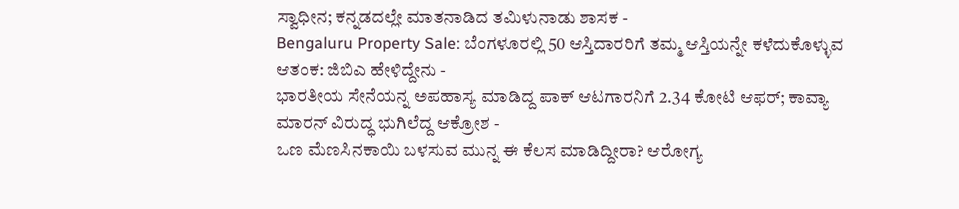ಸ್ವಾಧೀನ; ಕನ್ನಡದಲ್ಲೇ ಮಾತನಾಡಿದ ತಮಿಳುನಾಡು ಶಾಸಕ -
Bengaluru Property Sale: ಬೆಂಗಳೂರಲ್ಲಿ 50 ಆಸ್ತಿದಾರರಿಗೆ ತಮ್ಮ ಆಸ್ತಿಯನ್ನೇ ಕಳೆದುಕೊಳ್ಳುವ ಆತಂಕ: ಜಿಬಿಎ ಹೇಳಿದ್ದೇನು -
ಭಾರತೀಯ ಸೇನೆಯನ್ನ ಅಪಹಾಸ್ಯ ಮಾಡಿದ್ದ ಪಾಕ್ ಆಟಗಾರನಿಗೆ 2.34 ಕೋಟಿ ಆಫರ್; ಕಾವ್ಯಾ ಮಾರನ್ ವಿರುದ್ಧ ಭುಗಿಲೆದ್ದ ಆಕ್ರೋಶ -
ಒಣ ಮೆಣಸಿನಕಾಯಿ ಬಳಸುವ ಮುನ್ನ ಈ ಕೆಲಸ ಮಾಡಿದ್ದೀರಾ? ಆರೋಗ್ಯ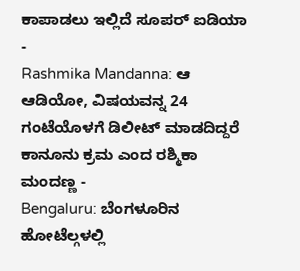ಕಾಪಾಡಲು ಇಲ್ಲಿದೆ ಸೂಪರ್ ಐಡಿಯಾ -
Rashmika Mandanna: ಆ ಆಡಿಯೋ, ವಿಷಯವನ್ನ 24 ಗಂಟೆಯೊಳಗೆ ಡಿಲೀಟ್ ಮಾಡದಿದ್ದರೆ ಕಾನೂನು ಕ್ರಮ ಎಂದ ರಶ್ಮಿಕಾ ಮಂದಣ್ಣ -
Bengaluru: ಬೆಂಗಳೂರಿನ ಹೋಟೆಲ್ಗಳಲ್ಲಿ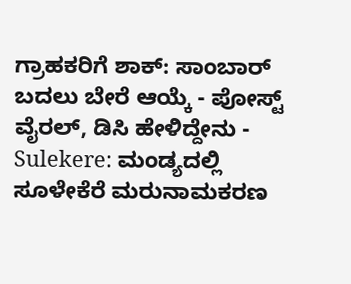ಗ್ರಾಹಕರಿಗೆ ಶಾಕ್: ಸಾಂಬಾರ್ ಬದಲು ಬೇರೆ ಆಯ್ಕೆ - ಪೋಸ್ಟ್ ವೈರಲ್, ಡಿಸಿ ಹೇಳಿದ್ದೇನು -
Sulekere: ಮಂಡ್ಯದಲ್ಲಿ ಸೂಳೇಕೆರೆ ಮರುನಾಮಕರಣ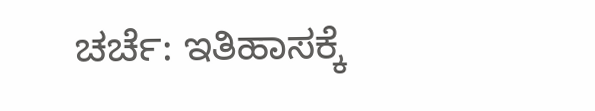ಚರ್ಚೆ: ಇತಿಹಾಸಕ್ಕೆ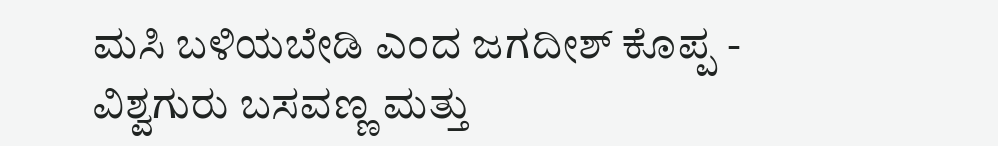ಮಸಿ ಬಳಿಯಬೇಡಿ ಎಂದ ಜಗದೀಶ್ ಕೊಪ್ಪ -
ವಿಶ್ವಗುರು ಬಸವಣ್ಣ ಮತ್ತು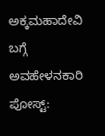ಅಕ್ಕಮಹಾದೇವಿ ಬಗ್ಗೆ ಅವಹೇಳನಕಾರಿ ಪೋಸ್ಟ್: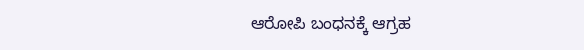ಆರೋಪಿ ಬಂಧನಕ್ಕೆ ಆಗ್ರಹ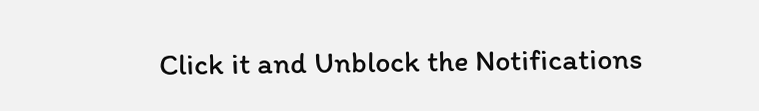Click it and Unblock the Notifications